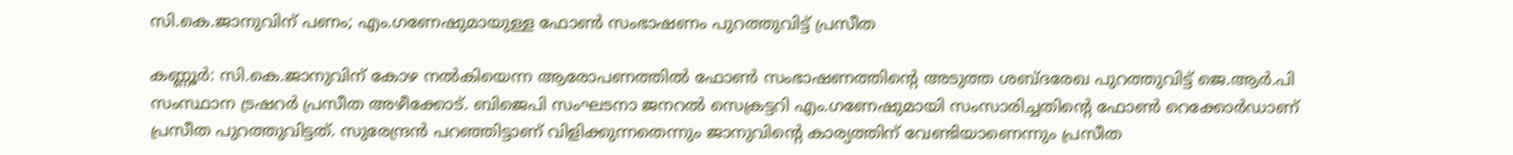സി.കെ.ജാനുവിന് പണം; എം.ഗണേഷുമായുള്ള ഫോണ്‍ സംഭാഷണം പുറത്തുവിട്ട് പ്രസീത

കണ്ണൂർ: സി.കെ.ജാനുവിന് കോഴ നൽകിയെന്ന ആരോപണത്തിൽ ഫോൺ സംഭാഷണത്തിന്റെ അടുത്ത ശബ്ദരേഖ പുറത്തുവിട്ട് ജെ.ആർ.പി സംസ്ഥാന ട്രഷറർ പ്രസീത അഴീക്കോട്. ബിജെപി സംഘടനാ ജനറൽ സെക്രട്ടറി എം.ഗണേഷുമായി സംസാരിച്ചതിന്റെ ഫോൺ റെക്കോർഡാണ് പ്രസീത പുറത്തുവിട്ടത്. സുരേന്ദ്രൻ പറഞ്ഞിട്ടാണ് വിളിക്കുന്നതെന്നും ജാനുവിന്റെ കാര്യത്തിന് വേണ്ടിയാണെന്നും പ്രസീത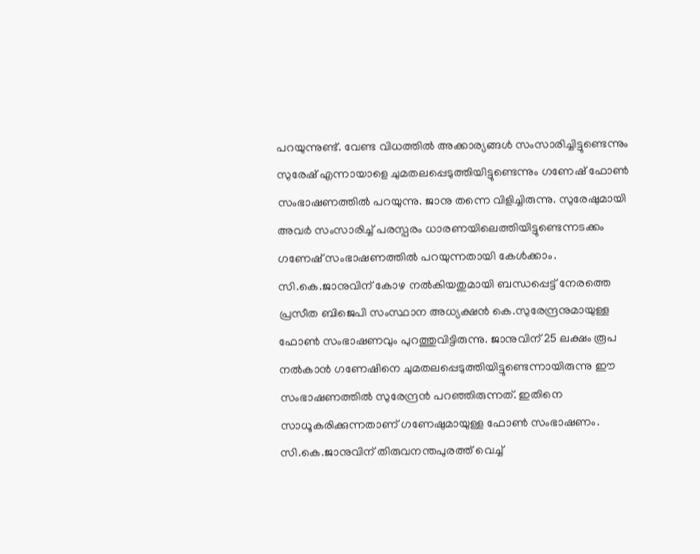പറയുന്നുണ്ട്. വേണ്ട വിധത്തിൽ അക്കാര്യങ്ങൾ സംസാരിച്ചിട്ടുണ്ടെന്നും സുരേഷ് എന്നായാളെ ചുമതലപ്പെടുത്തിയിട്ടുണ്ടെന്നും ഗണേഷ് ഫോൺ സംഭാഷണത്തിൽ പറയുന്നു. ജാനു തന്നെ വിളിച്ചിരുന്നു. സുരേഷുമായി അവർ സംസാരിച്ച് പരസ്പരം ധാരണയിലെത്തിയിട്ടുണ്ടെന്നടക്കം ഗണേഷ് സംഭാഷണത്തിൽ പറയുന്നതായി കേൾക്കാം. സി.കെ.ജാനുവിന് കോഴ നൽകിയതുമായി ബന്ധപ്പെട്ട് നേരത്തെ പ്രസീത ബിജെപി സംസ്ഥാന അധ്യക്ഷൻ കെ.സുരേന്ദ്രനുമായുള്ള ഫോൺ സംഭാഷണവും പുറത്തുവിട്ടിരുന്നു. ജാനുവിന് 25 ലക്ഷം രൂപ നൽകാൻ ഗണേഷിനെ ചുമതലപ്പെടുത്തിയിട്ടുണ്ടെന്നായിരുന്നു ഈ സംഭാഷണത്തിൽ സുരേന്ദ്രൻ പറഞ്ഞിരുന്നത്. ഇതിനെ സാധൂകരിക്കുന്നതാണ് ഗണേഷുമായുള്ള ഫോൺ സംഭാഷണം. സി.കെ.ജാനുവിന് തിരുവനന്തപുരത്ത് വെച്ച്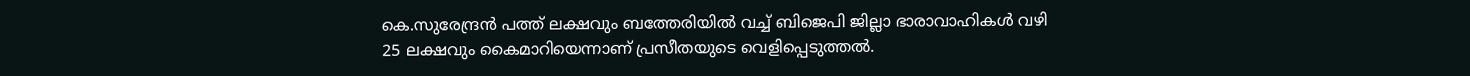കെ.സുരേന്ദ്രൻ പത്ത് ലക്ഷവും ബത്തേരിയിൽ വച്ച് ബിജെപി ജില്ലാ ഭാരാവാഹികൾ വഴി 25 ലക്ഷവും കൈമാറിയെന്നാണ് പ്രസീതയുടെ വെളിപ്പെടുത്തൽ.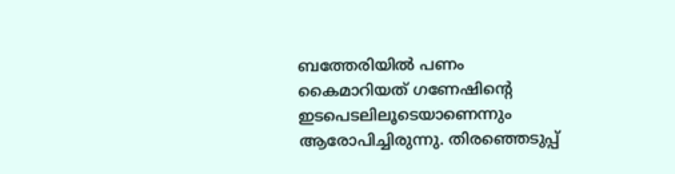ബത്തേരിയിൽ പണം കൈമാറിയത് ഗണേഷിന്റെ ഇടപെടലിലൂടെയാണെന്നും ആരോപിച്ചിരുന്നു. തിരഞ്ഞെടുപ്പ്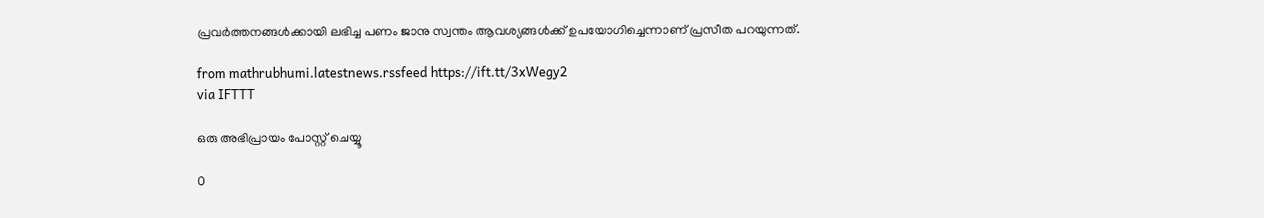പ്രവർത്തനങ്ങൾക്കായി ലഭിച്ച പണം ജാനു സ്വന്തം ആവശ്യങ്ങൾക്ക് ഉപയോഗിച്ചെന്നാണ് പ്രസീത പറയുന്നത്.

from mathrubhumi.latestnews.rssfeed https://ift.tt/3xWegy2
via IFTTT

ഒരു അഭിപ്രായം പോസ്റ്റ് ചെയ്യൂ

0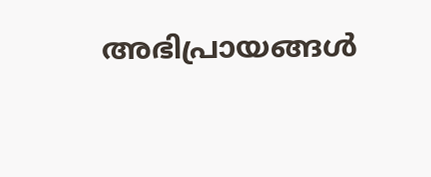അഭിപ്രായങ്ങള്‍